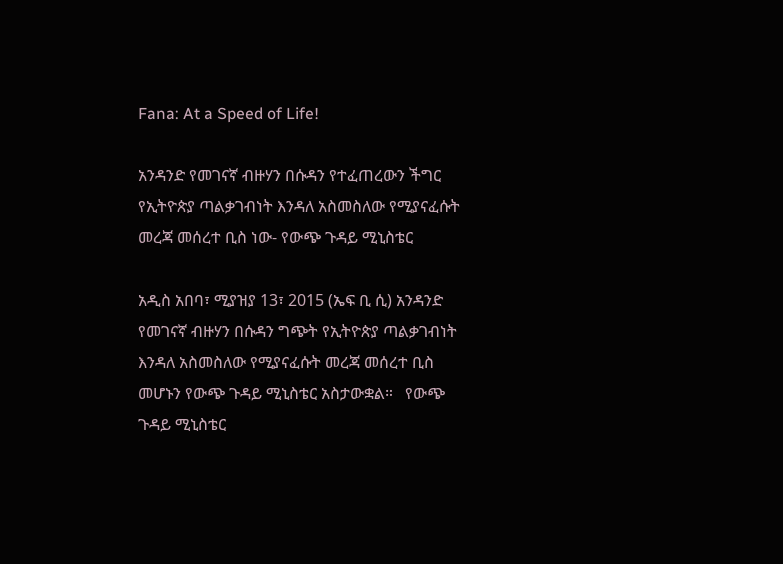Fana: At a Speed of Life!

አንዳንድ የመገናኛ ብዙሃን በሱዳን የተፈጠረውን ችግር የኢትዮጵያ ጣልቃገብነት እንዳለ አስመስለው የሚያናፈሱት መረጃ መሰረተ ቢስ ነው- የውጭ ጉዳይ ሚኒስቴር

አዲስ አበባ፣ ሚያዝያ 13፣ 2015 (ኤፍ ቢ ሲ) አንዳንድ የመገናኛ ብዙሃን በሱዳን ግጭት የኢትዮጵያ ጣልቃገብነት እንዳለ አስመስለው የሚያናፈሱት መረጃ መሰረተ ቢስ መሆኑን የውጭ ጉዳይ ሚኒስቴር አስታውቋል።   የውጭ ጉዳይ ሚኒስቴር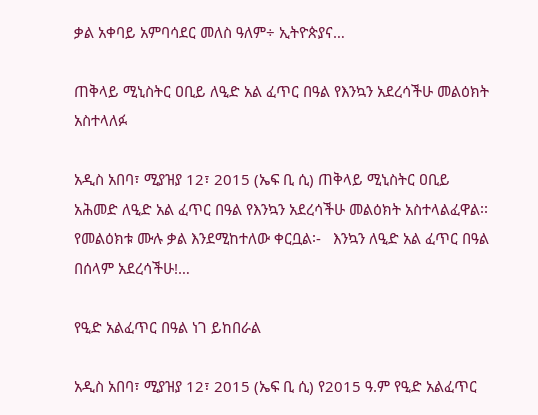ቃል አቀባይ አምባሳደር መለስ ዓለም÷ ኢትዮጵያና…

ጠቅላይ ሚኒስትር ዐቢይ ለዒድ አል ፈጥር በዓል የእንኳን አደረሳችሁ መልዕክት አስተላለፉ

አዲስ አበባ፣ ሚያዝያ 12፣ 2015 (ኤፍ ቢ ሲ) ጠቅላይ ሚኒስትር ዐቢይ አሕመድ ለዒድ አል ፈጥር በዓል የእንኳን አደረሳችሁ መልዕክት አስተላልፈዋል፡፡   የመልዕክቱ ሙሉ ቃል እንደሚከተለው ቀርቧል፡-   እንኳን ለዒድ አል ፈጥር በዓል በሰላም አደረሳችሁ!…

የዒድ አልፈጥር በዓል ነገ ይከበራል

አዲስ አበባ፣ ሚያዝያ 12፣ 2015 (ኤፍ ቢ ሲ) የ2015 ዓ.ም የዒድ አልፈጥር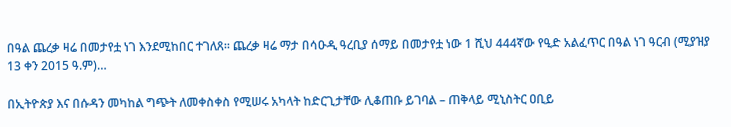በዓል ጨረቃ ዛሬ በመታየቷ ነገ እንደሚከበር ተገለጸ፡፡ ጨረቃ ዛሬ ማታ በሳዑዲ ዓረቢያ ሰማይ በመታየቷ ነው 1 ሺህ 444ኛው የዒድ አልፈጥር በዓል ነገ ዓርብ (ሚያዝያ 13 ቀን 2015 ዓ.ም)…

በኢትዮጵያ እና በሱዳን መካከል ግጭት ለመቀስቀስ የሚሠሩ አካላት ከድርጊታቸው ሊቆጠቡ ይገባል – ጠቅላይ ሚኒስትር ዐቢይ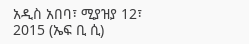አዲስ አበባ፣ ሚያዝያ 12፣ 2015 (ኤፍ ቢ ሲ)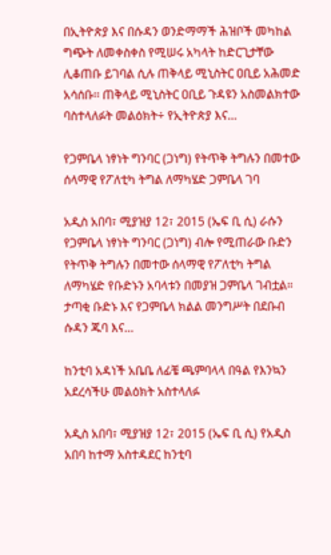በኢትዮጵያ እና በሱዳን ወንድማማች ሕዝቦች መካከል ግጭት ለመቀስቀስ የሚሠሩ አካላት ከድርጊታቸው ሊቆጠቡ ይገባል ሲሉ ጠቅላይ ሚኒስትር ዐቢይ አሕመድ አሳሰቡ፡፡ ጠቅላይ ሚኒስትር ዐቢይ ጉዳዩን አስመልክተው ባስተላለፉት መልዕክት÷ የኢትዮጵያ እና…

የጋምቤላ ነፃነት ግንባር (ጋነግ) የትጥቅ ትግሉን በመተው ሰላማዊ የፖለቲካ ትግል ለማካሄድ ጋምቤላ ገባ

አዲስ አበባ፣ ሚያዝያ 12፣ 2015 (ኤፍ ቢ ሲ) ራሱን የጋምቤላ ነፃነት ግንባር (ጋነግ) ብሎ የሚጠራው ቡድን የትጥቅ ትግሉን በመተው ሰላማዊ የፖለቲካ ትግል ለማካሄድ የቡድኑን አባላቱን በመያዝ ጋምቤላ ገብቷል።   ታጣቂ ቡድኑ እና የጋምቤላ ክልል መንግሥት በደቡብ ሱዳን ጁባ እና…

ከንቲባ አዳነች አቤቤ ለፊቼ ጫምባላላ በዓል የእንኳን አደረሳችሁ መልዕክት አስተላለፉ

አዲስ አበባ፣ ሚያዝያ 12፣ 2015 (ኤፍ ቢ ሲ) የአዲስ አበባ ከተማ አስተዳደር ከንቲባ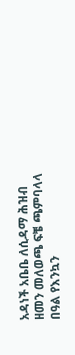አዳነች አቤቤ ለሲዳማ ሕዝብ ዘመን መለወጫ ፍቼ ጫምባላላ በዓል የእንኳን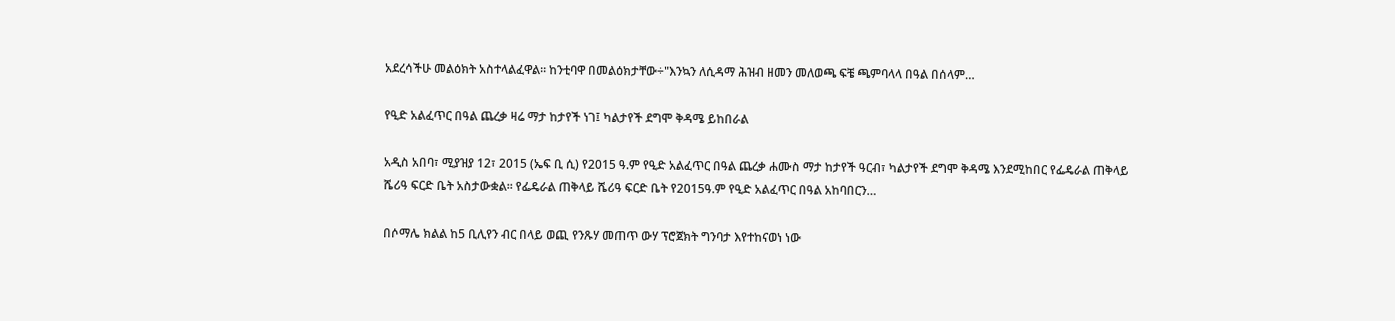አደረሳችሁ መልዕክት አስተላልፈዋል። ከንቲባዋ በመልዕክታቸው÷"እንኳን ለሲዳማ ሕዝብ ዘመን መለወጫ ፍቼ ጫምባላላ በዓል በሰላም…

የዒድ አልፈጥር በዓል ጨረቃ ዛሬ ማታ ከታየች ነገ፤ ካልታየች ደግሞ ቅዳሜ ይከበራል

አዲስ አበባ፣ ሚያዝያ 12፣ 2015 (ኤፍ ቢ ሲ) የ2015 ዓ.ም የዒድ አልፈጥር በዓል ጨረቃ ሐሙስ ማታ ከታየች ዓርብ፣ ካልታየች ደግሞ ቅዳሜ እንደሚከበር የፌዴራል ጠቅላይ ሼሪዓ ፍርድ ቤት አስታውቋል፡፡ የፌዴራል ጠቅላይ ሼሪዓ ፍርድ ቤት የ2015ዓ.ም የዒድ አልፈጥር በዓል አከባበርን…

በሶማሌ ክልል ከ5 ቢሊየን ብር በላይ ወጪ የንጹሃ መጠጥ ውሃ ፕሮጀክት ግንባታ እየተከናወነ ነው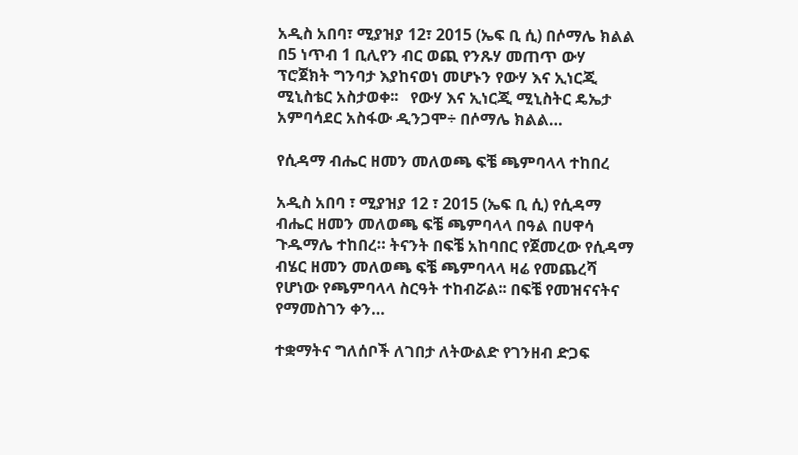አዲስ አበባ፣ ሚያዝያ 12፣ 2015 (ኤፍ ቢ ሲ) በሶማሌ ክልል በ5 ነጥብ 1 ቢሊየን ብር ወጪ የንጹሃ መጠጥ ውሃ ፕሮጀክት ግንባታ እያከናወነ መሆኑን የውሃ እና ኢነርጂ ሚኒስቴር አስታወቀ፡፡   የውሃ እና ኢነርጂ ሚኒስትር ዴኤታ አምባሳደር አስፋው ዲንጋሞ÷ በሶማሌ ክልል…

የሲዳማ ብሔር ዘመን መለወጫ ፍቼ ጫምባላላ ተከበረ

አዲስ አበባ ፣ ሚያዝያ 12 ፣ 2015 (ኤፍ ቢ ሲ) የሲዳማ ብሔር ዘመን መለወጫ ፍቼ ጫምባላላ በዓል በሀዋሳ ጉዱማሌ ተከበረ። ትናንት በፍቼ አከባበር የጀመረው የሲዳማ ብሄር ዘመን መለወጫ ፍቼ ጫምባላላ ዛሬ የመጨረሻ የሆነው የጫምባላላ ስርዓት ተከብሯል፡፡ በፍቼ የመዝናናትና የማመስገን ቀን…

ተቋማትና ግለሰቦች ለገበታ ለትውልድ የገንዘብ ድጋፍ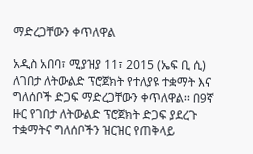ማድረጋቸውን ቀጥለዋል

አዲስ አበባ፣ ሚያዝያ 11፣ 2015 (ኤፍ ቢ ሲ) ለገበታ ለትውልድ ፕሮጀክት የተለያዩ ተቋማት እና ግለሰቦች ድጋፍ ማድረጋቸውን ቀጥለዋል፡፡ በ9ኛ ዙር የገበታ ለትውልድ ፕሮጀክት ድጋፍ ያደረጉ ተቋማትና ግለሰቦችን ዝርዝር የጠቅላይ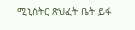ሚኒስትር ጽህፈት ቤት ይፋ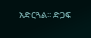አድርጓል፡፡ ድጋፍ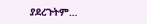ያደረጉትም…